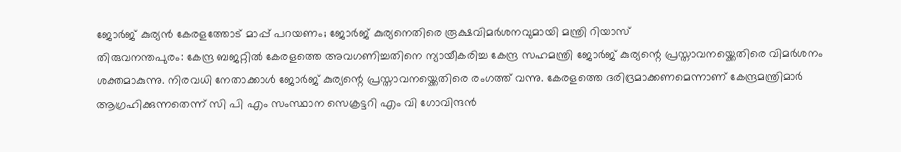ജോർജ് കുര്യൻ കേരളത്തോട് മാപ്പ് പറയണം; ജോർജ് കുര്യനെതിരെ രൂക്ഷവിമർശനവുമായി മന്ത്രി റിയാസ്
തിരുവനന്തപുരം: കേന്ദ്ര ബജറ്റിൽ കേരളത്തെ അവഗണിച്ചതിനെ ന്യായീകരിച്ച കേന്ദ്ര സഹമന്ത്രി ജോർജ് കുര്യന്റെ പ്രസ്താവനയ്ക്കെതിരെ വിമർശനം ശക്തമാകുന്നു. നിരവധി നേതാക്കാൾ ജോർജ് കുര്യന്റെ പ്രസ്താവനയ്ക്കെതിരെ രംഗത്ത് വന്നു. കേരളത്തെ ദരിദ്രമാക്കണമെന്നാണ് കേന്ദ്രമന്ത്രിമാർ ആഗ്രഹിക്കുന്നതെന്ന് സി പി എം സംസ്ഥാന സെക്രട്ടറി എം വി ഗോവിന്ദൻ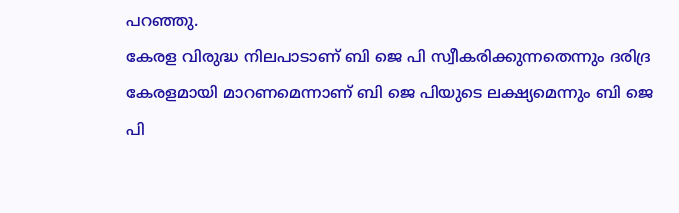പറഞ്ഞു.
കേരള വിരുദ്ധ നിലപാടാണ് ബി ജെ പി സ്വീകരിക്കുന്നതെന്നും ദരിദ്ര കേരളമായി മാറണമെന്നാണ് ബി ജെ പിയുടെ ലക്ഷ്യമെന്നും ബി ജെ പി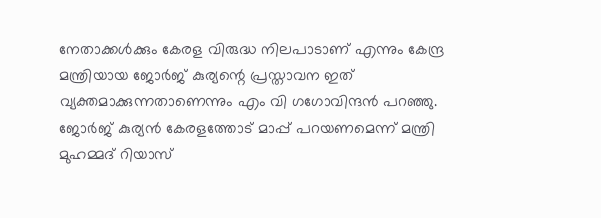നേതാക്കൾക്കും കേരള വിരുദ്ധ നിലപാടാണ് എന്നും കേന്ദ്ര മന്ത്രിയായ ജോർജ് കുര്യന്റെ പ്രസ്താവന ഇത് വ്യക്തമാക്കുന്നതാണെന്നും എം വി ഗഗോവിന്ദൻ പറഞ്ഞു. ജോർജ് കുര്യൻ കേരളത്തോട് മാപ്പ് പറയണമെന്ന് മന്ത്രി മുഹമ്മദ് റിയാസ്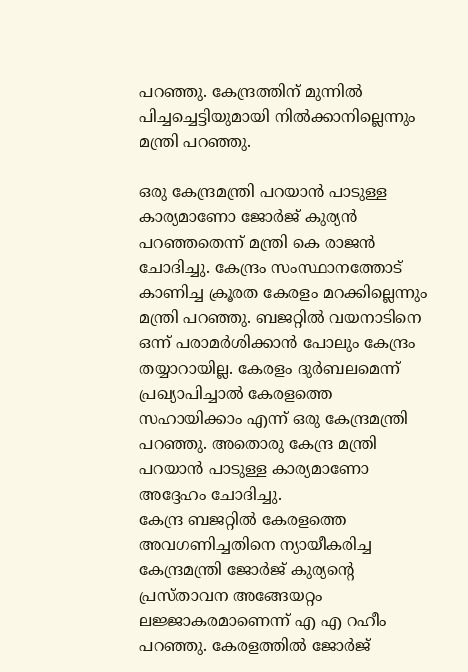പറഞ്ഞു. കേന്ദ്രത്തിന് മുന്നിൽ പിച്ചച്ചെട്ടിയുമായി നിൽക്കാനില്ലെന്നും മന്ത്രി പറഞ്ഞു.

ഒരു കേന്ദ്രമന്ത്രി പറയാൻ പാടുള്ള കാര്യമാണോ ജോർജ് കുര്യൻ പറഞ്ഞതെന്ന് മന്ത്രി കെ രാജൻ ചോദിച്ചു. കേന്ദ്രം സംസ്ഥാനത്തോട് കാണിച്ച ക്രൂരത കേരളം മറക്കില്ലെന്നും മന്ത്രി പറഞ്ഞു. ബജറ്റിൽ വയനാടിനെ ഒന്ന് പരാമർശിക്കാൻ പോലും കേന്ദ്രം തയ്യാറായില്ല. കേരളം ദുർബലമെന്ന് പ്രഖ്യാപിച്ചാൽ കേരളത്തെ സഹായിക്കാം എന്ന് ഒരു കേന്ദ്രമന്ത്രി പറഞ്ഞു. അതൊരു കേന്ദ്ര മന്ത്രി പറയാൻ പാടുള്ള കാര്യമാണോ അദ്ദേഹം ചോദിച്ചു.
കേന്ദ്ര ബജറ്റിൽ കേരളത്തെ അവഗണിച്ചതിനെ ന്യായീകരിച്ച കേന്ദ്രമന്ത്രി ജോർജ് കുര്യന്റെ പ്രസ്താവന അങ്ങേയറ്റം ലജ്ജാകരമാണെന്ന് എ എ റഹീം പറഞ്ഞു. കേരളത്തിൽ ജോർജ്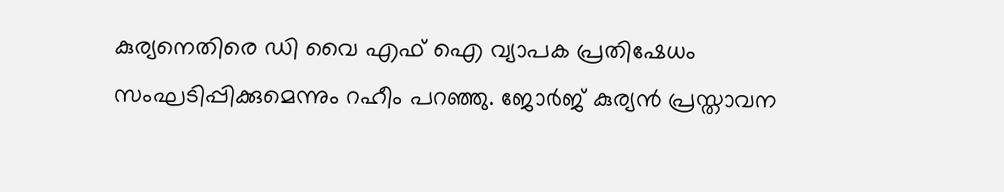കുര്യനെതിരെ ഡി വൈ എഫ് ഐ വ്യാപക പ്രതിഷേധം സംഘടിപ്പിക്കുമെന്നും റഹീം പറഞ്ഞു. ജോർജ് കുര്യൻ പ്രസ്താവന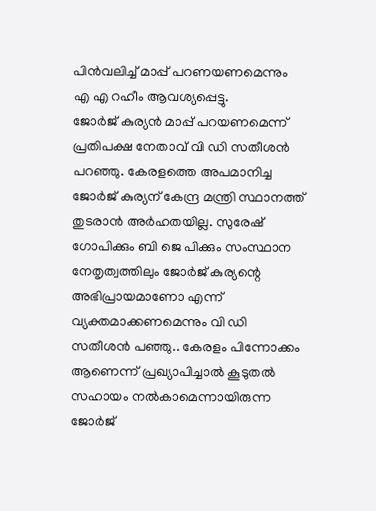പിൻവലിച്ച് മാപ്പ് പറണയണമെന്നും എ എ റഹീം ആവശ്യപ്പെട്ടു.
ജോർജ് കുര്യൻ മാപ്പ് പറയണമെന്ന് പ്രതിപക്ഷ നേതാവ് വി ഡി സതീശൻ പറഞ്ഞു. കേരളത്തെ അപമാനിച്ച ജോർജ് കുര്യന് കേന്ദ്ര മന്ത്രി സ്ഥാനത്ത് തുടരാൻ അർഹതയില്ല. സുരേഷ് ഗോപിക്കും ബി ജെ പിക്കും സംസ്ഥാന നേതൃത്വത്തിലും ജോർജ് കുര്യന്റെ അഭിപ്രായമാണോ എന്ന് വ്യക്തമാക്കണമെന്നും വി ഡി സതീശൻ പഞ്ഞു.. കേരളം പിന്നോക്കം ആണെന്ന് പ്രഖ്യാപിച്ചാൽ കൂടുതൽ സഹായം നൽകാമെന്നായിരുന്ന ജോർജ്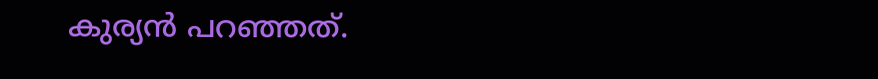കുര്യൻ പറഞ്ഞത്.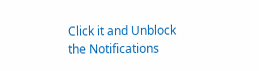Click it and Unblock the Notifications